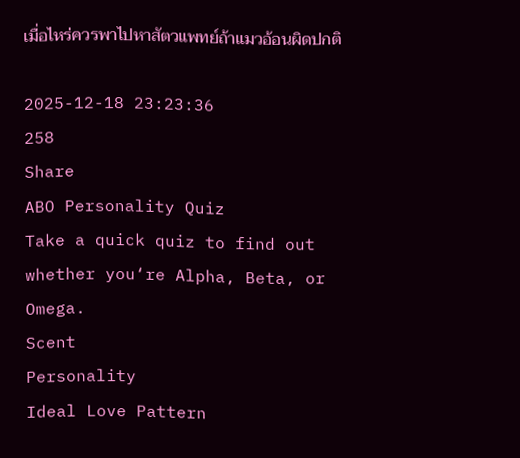เมื่อไหร่ควรพาไปหาสัตวแพทย์ถ้าแมวอ้อนผิดปกติ

2025-12-18 23:23:36
258
Share
ABO Personality Quiz
Take a quick quiz to find out whether you‘re Alpha, Beta, or Omega.
Scent
Personality
Ideal Love Pattern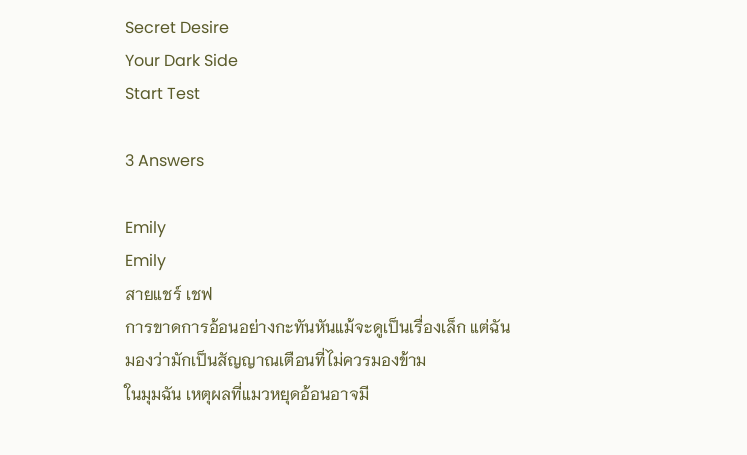Secret Desire
Your Dark Side
Start Test

3 Answers

Emily
Emily
สายแชร์ เชฟ
การขาดการอ้อนอย่างกะทันหันแม้จะดูเป็นเรื่องเล็ก แต่ฉันมองว่ามักเป็นสัญญาณเตือนที่ไม่ควรมองข้าม
ในมุมฉัน เหตุผลที่แมวหยุดอ้อนอาจมี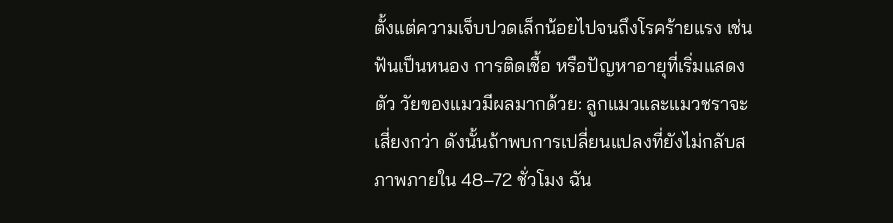ตั้งแต่ความเจ็บปวดเล็กน้อยไปจนถึงโรคร้ายแรง เช่น ฟันเป็นหนอง การติดเชื้อ หรือปัญหาอายุที่เริ่มแสดงตัว วัยของแมวมีผลมากด้วย: ลูกแมวและแมวชราจะเสี่ยงกว่า ดังนั้นถ้าพบการเปลี่ยนแปลงที่ยังไม่กลับสภาพภายใน 48–72 ชั่วโมง ฉัน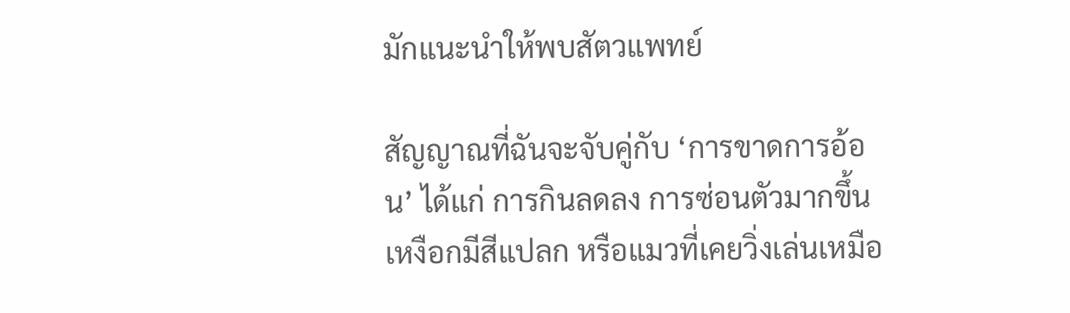มักแนะนำให้พบสัตวแพทย์

สัญญาณที่ฉันจะจับคู่กับ ‘การขาดการอ้อน’ ได้แก่ การกินลดลง การซ่อนตัวมากขึ้น เหงือกมีสีแปลก หรือแมวที่เคยวิ่งเล่นเหมือ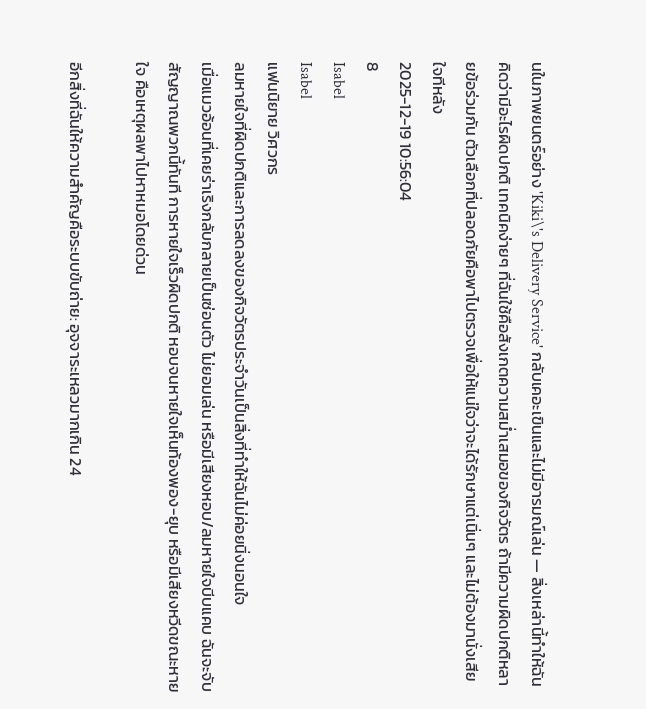นในภาพยนตร์อย่าง 'Kiki\'s Delivery Service' กลับเคอะเขินและไม่มีอารมณ์เล่น — สิ่งเหล่านี้ทำให้ฉันคิดว่ามีอะไรผิดปกติ เทคนิคง่ายๆ ที่ฉันใช้คือสังเกตความสม่ำเสมอของกิจวัตร ถ้ามีความผิดปกติหลายข้อร่วมกัน ตัวเลือกที่ปลอดภัยคือพาไปตรวจเพื่อให้แน่ใจว่าจะได้รักษาแต่เนิ่นๆ และไม่ต้องมานั่งเสียใจทีหลัง
2025-12-19 10:56:04
8
Isabel
Isabel
แฟนนิยาย วิศวกร
ลมหายใจที่ผิดปกติและการลดลงของกิจวัตรประจำวันเป็นสิ่งที่ทำให้ฉันไม่ค่อยนิ่งนอนใจ
เมื่อแมวอ้อนที่เคยร่าเริงกลับกลายเป็นซ่อนตัว ไม่ยอมเล่น หรือมีเสียงหอบ/ลมหายใจบีบแคบ ฉันจะจับสัญญาณพวกนี้ทันที การหายใจเร็วผิดปกติ หอบจนหายใจเห็นท้องพอง-ยุบ หรือมีเสียงหวีดขณะหายใจ คือเหตุผลพาไปหาหมอโดยด่วน

อีกสิ่งที่ฉันให้ความสำคัญคือระบบขับถ่าย: อุจจาระเหลวมากเกิน 24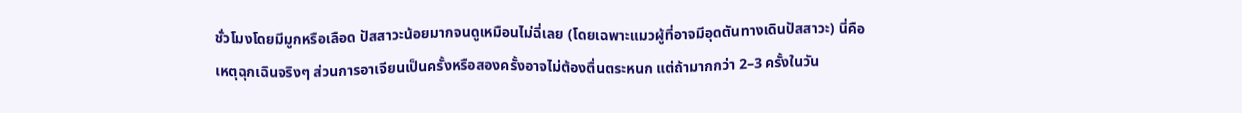ชั่วโมงโดยมีมูกหรือเลือด ปัสสาวะน้อยมากจนดูเหมือนไม่ฉี่เลย (โดยเฉพาะแมวผู้ที่อาจมีอุดตันทางเดินปัสสาวะ) นี่คือเหตุฉุกเฉินจริงๆ ส่วนการอาเจียนเป็นครั้งหรือสองครั้งอาจไม่ต้องตื่นตระหนก แต่ถ้ามากกว่า 2–3 ครั้งในวัน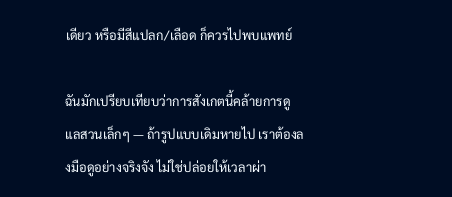เดียว หรือมีสีแปลก/เลือด ก็ควรไปพบแพทย์

ฉันมักเปรียบเทียบว่าการสังเกตนี้คล้ายการดูแลสวนเล็กๆ — ถ้ารูปแบบเดิมหายไป เราต้องลงมือดูอย่างจริงจัง ไม่ใช่ปล่อยให้เวลาผ่า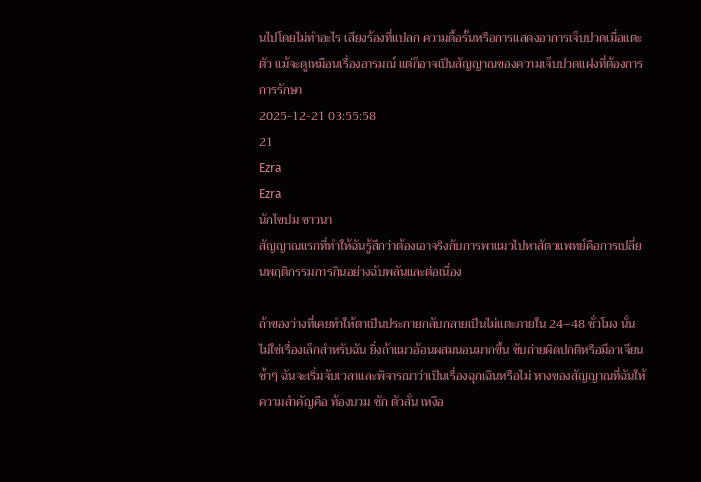นไปโดยไม่ทำอะไร เสียงร้องที่แปลก ความดื้อรั้นหรือการแสดงอาการเจ็บปวดเมื่อแตะตัว แม้จะดูเหมือนเรื่องอารมณ์ แต่ก็อาจเป็นสัญญาณของความเจ็บปวดแฝงที่ต้องการการรักษา
2025-12-21 03:55:58
21
Ezra
Ezra
นักไขปม ชาวนา
สัญญาณแรกที่ทำให้ฉันรู้สึกว่าต้องเอาจริงกับการพาแมวไปหาสัตวแพทย์คือการเปลี่ยนพฤติกรรมการกินอย่างฉับพลันและต่อเนื่อง

ถ้าของว่างที่เคยทำให้ตาเป็นประกายกลับกลายเป็นไม่แตะภายใน 24–48 ชั่วโมง นั่นไม่ใช่เรื่องเล็กสำหรับฉัน ยิ่งถ้าแมวอ้อนผสมนอนมากขึ้น ขับถ่ายผิดปกติหรือมีอาเจียนซ้ำๆ ฉันจะเริ่มจับเวลาและพิจารณาว่าเป็นเรื่องฉุกเฉินหรือไม่ หางของสัญญาณที่ฉันให้ความสำคัญคือ ท้องบวม ชัก ตัวสั่น เหงือ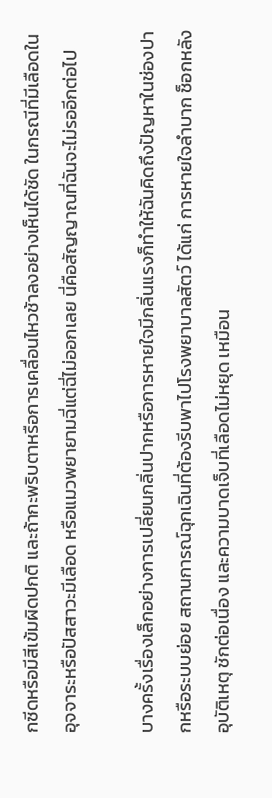กซีดหรือมีสีเข้มผิดปกติ และถ้ากะพริบตาหรือการเคลื่อนไหวช้าลงอย่างเห็นได้ชัด ในกรณีที่มีเลือดในอุจจาระหรือปัสสาวะมีเลือด หรือแมวพยายามฉี่แต่ฉี่ไม่ออกเลย นี่คือสัญญาณที่ฉันจะไม่รออีกต่อไป

บางครั้งเรื่องเล็กอย่างการเปลี่ยนกลิ่นปากหรือการหายใจมีกลิ่นแรงก็ทำให้ฉันคิดถึงปัญหาในช่องปากหรือระบบย่อย สถานการณ์ฉุกเฉินที่ต้องรีบพาไปโรงพยาบาลสัตว์ ได้แก่ การหายใจลำบาก ช็อกหลังอุบัติเหตุ ชักต่อเนื่อง และความบาดเจ็บที่เลือดไม่หยุด เหมือน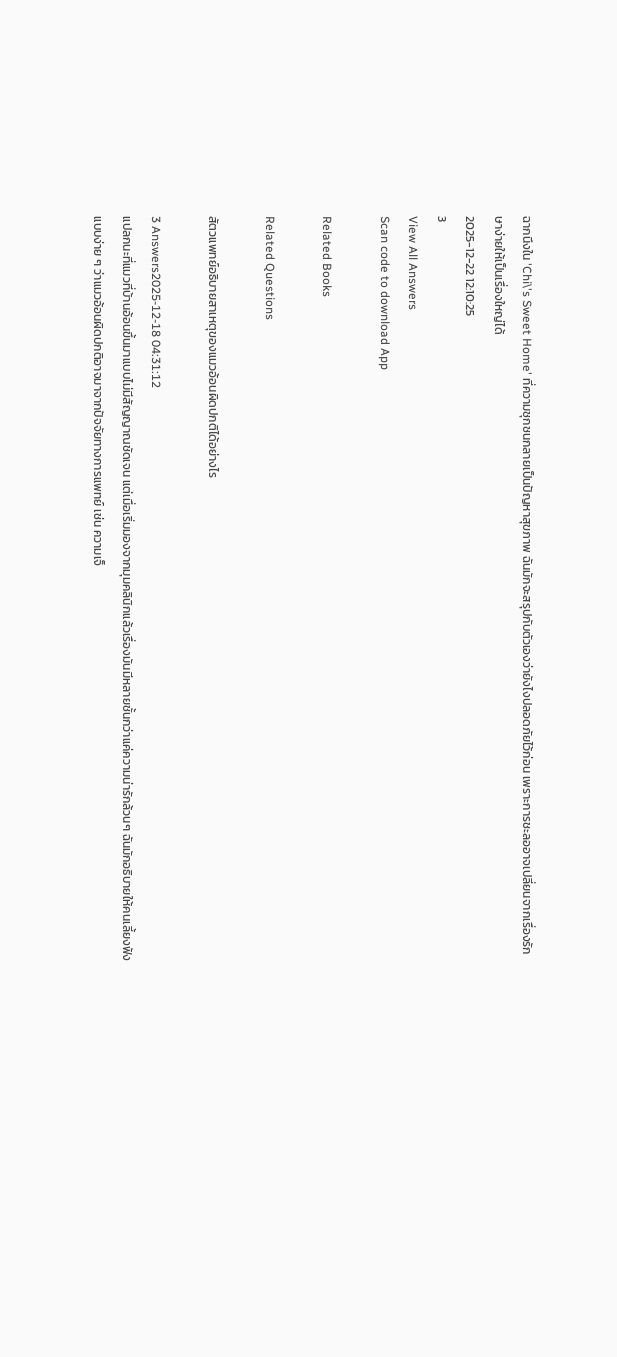ฉากนึงใน 'Chi\'s Sweet Home' ที่ความซุกซนกลายเป็นปัญหาสุขภาพ ฉันมักจะสรุปกับตัวเองว่ายังไงปลอดภัยไว้ก่อน เพราะการชะลออาจเปลี่ยนจากเรื่องรักษาง่ายให้เป็นเรื่องใหญ่ได้
2025-12-22 12:10:25
3
View All Answers
Scan code to download App

Related Books

Related Questions

สัตวแพทย์อธิบายสาเหตุของแมวอ้อนผิดปกติได้อย่างไร

3 Answers2025-12-18 04:31:12
แปลกนะที่แมวที่บ้านอ้อนขึ้นมาแบบไม่มีสัญญาณชัดเจน แต่เมื่อเริ่มมองจากมุมคลินิกแล้วเรื่องมันมีหลายชั้นกว่าแค่ความน่ารักล้วนๆ ฉันมักอธิบายให้คนเลี้ยงฟังแบบง่าย ๆ ว่าแมวอ้อนผิดปกติอาจมาจากปัจจัยทางการแพทย์ เช่น ความเจ็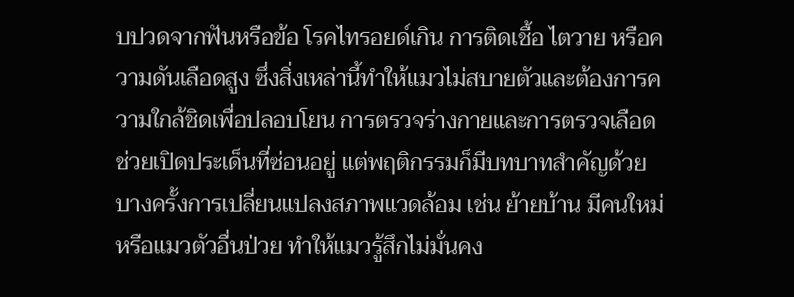บปวดจากฟันหรือข้อ โรคไทรอยด์เกิน การติดเชื้อ ไตวาย หรือความดันเลือดสูง ซึ่งสิ่งเหล่านี้ทำให้แมวไม่สบายตัวและต้องการความใกล้ชิดเพื่อปลอบโยน การตรวจร่างกายและการตรวจเลือดช่วยเปิดประเด็นที่ซ่อนอยู่ แต่พฤติกรรมก็มีบทบาทสำคัญด้วย บางครั้งการเปลี่ยนแปลงสภาพแวดล้อม เช่น ย้ายบ้าน มีคนใหม่ หรือแมวตัวอื่นป่วย ทำให้แมวรู้สึกไม่มั่นคง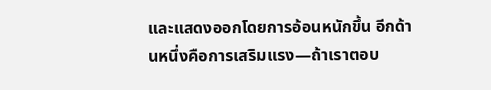และแสดงออกโดยการอ้อนหนักขึ้น อีกด้านหนึ่งคือการเสริมแรง—ถ้าเราตอบ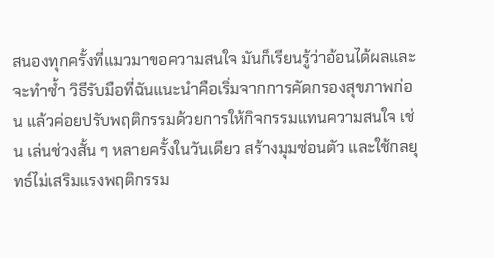สนองทุกครั้งที่แมวมาขอความสนใจ มันก็เรียนรู้ว่าอ้อนได้ผลและจะทำซ้ำ วิธีรับมือที่ฉันแนะนำคือเริ่มจากการคัดกรองสุขภาพก่อน แล้วค่อยปรับพฤติกรรมด้วยการให้กิจกรรมแทนความสนใจ เช่น เล่นช่วงสั้น ๆ หลายครั้งในวันเดียว สร้างมุมซ่อนตัว และใช้กลยุทธ์ไม่เสริมแรงพฤติกรรม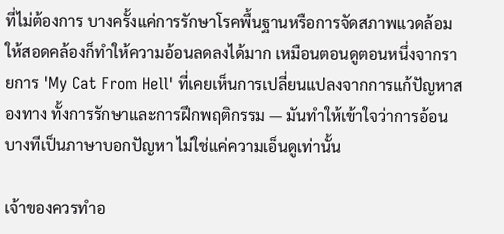ที่ไม่ต้องการ บางครั้งแค่การรักษาโรคพื้นฐานหรือการจัดสภาพแวดล้อมให้สอดคล้องก็ทำให้ความอ้อนลดลงได้มาก เหมือนตอนดูตอนหนึ่งจากรายการ 'My Cat From Hell' ที่เคยเห็นการเปลี่ยนแปลงจากการแก้ปัญหาสองทาง ทั้งการรักษาและการฝึกพฤติกรรม — มันทำให้เข้าใจว่าการอ้อนบางทีเป็นภาษาบอกปัญหา ไม่ใช่แค่ความเอ็นดูเท่านั้น

เจ้าของควรทำอ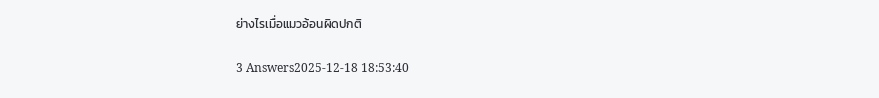ย่างไรเมื่อแมวอ้อนผิดปกติ

3 Answers2025-12-18 18:53:40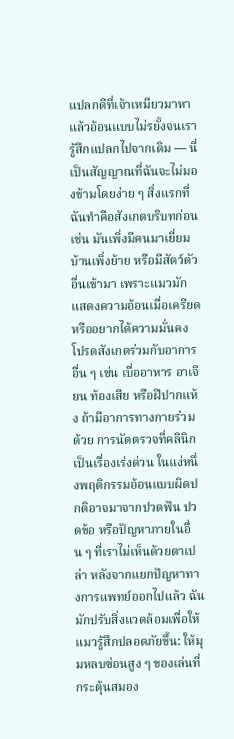แปลกดีที่เจ้าเหมียวมาหาแล้วอ้อนแบบไม่รยั้งจนเรารู้สึกแปลกไปจากเดิม — นี่เป็นสัญญาณที่ฉันจะไม่มองข้ามโดยง่าย ๆ สิ่งแรกที่ฉันทำคือสังเกตบริบทก่อน เช่น มันเพิ่งมีคนมาเยี่ยม บ้านเพิ่งย้าย หรือมีสัตว์ตัวอื่นเข้ามา เพราะแมวมักแสดงความอ้อนเมื่อเครียดหรืออยากได้ความมั่นคง โปรดสังเกตร่วมกับอาการอื่น ๆ เช่น เบื่ออาหาร อาเจียน ท้องเสีย หรือฝีปากแห้ง ถ้ามีอาการทางกายร่วมด้วย การนัดตรวจที่คลินิกเป็นเรื่องเร่งด่วน ในแง่หนึ่งพฤติกรรมอ้อนแบบผิดปกติอาจมาจากปวดฟัน ปวดข้อ หรือปัญหาภายในอื่น ๆ ที่เราไม่เห็นด้วยตาเปล่า หลังจากแยกปัญหาทางการแพทย์ออกไปแล้ว ฉันมักปรับสิ่งแวดล้อมเพื่อให้แมวรู้สึกปลอดภัยขึ้น: ให้มุมหลบซ่อนสูง ๆ ของเล่นที่กระตุ้นสมอง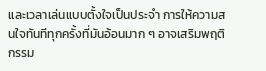และเวลาเล่นแบบตั้งใจเป็นประจำ การให้ความสนใจทันทีทุกครั้งที่มันอ้อนมาก ๆ อาจเสริมพฤติกรรม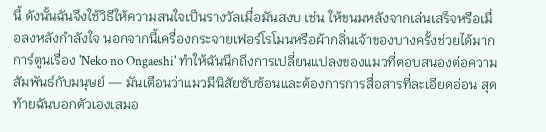นี้ ดังนั้นฉันจึงใช้วิธีให้ความสนใจเป็นรางวัลเมื่อมันสงบ เช่น ให้ขนมหลังจากเล่นเสร็จหรือเมื่อลงหลังกำลังใจ นอกจากนี้เครื่องกระจายเฟอร์โรโมนหรือผ้ากลิ่นเจ้าของบางครั้งช่วยได้มาก การ์ตูนเรื่อง 'Neko no Ongaeshi' ทำให้ฉันนึกถึงการเปลี่ยนแปลงของแมวที่ตอบสนองต่อความสัมพันธ์กับมนุษย์ — มันเตือนว่าแมวมีนิสัยซับซ้อนและต้องการการสื่อสารที่ละเอียดอ่อน สุดท้ายฉันบอกตัวเองเสมอ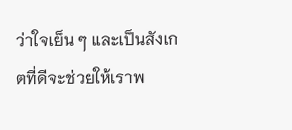ว่าใจเย็น ๆ และเป็นสังเกตที่ดีจะช่วยให้เราพ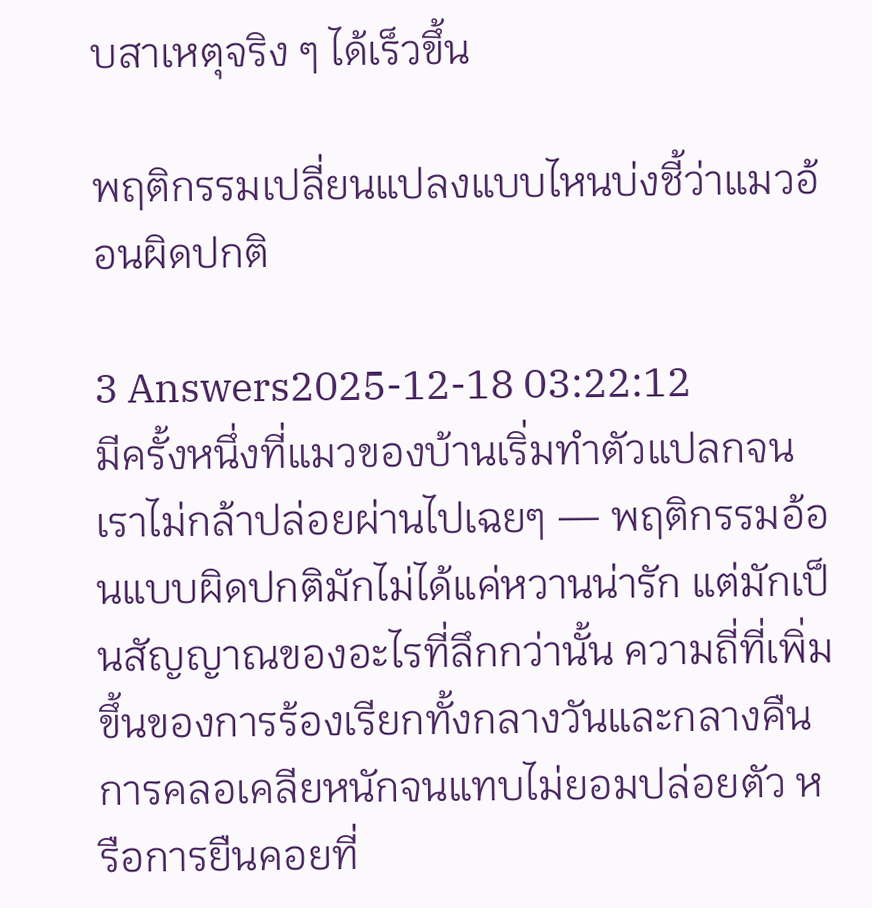บสาเหตุจริง ๆ ได้เร็วขึ้น

พฤติกรรมเปลี่ยนแปลงแบบไหนบ่งชี้ว่าแมวอ้อนผิดปกติ

3 Answers2025-12-18 03:22:12
มีครั้งหนึ่งที่แมวของบ้านเริ่มทำตัวแปลกจนเราไม่กล้าปล่อยผ่านไปเฉยๆ — พฤติกรรมอ้อนแบบผิดปกติมักไม่ได้แค่หวานน่ารัก แต่มักเป็นสัญญาณของอะไรที่ลึกกว่านั้น ความถี่ที่เพิ่มขึ้นของการร้องเรียกทั้งกลางวันและกลางคืน การคลอเคลียหนักจนแทบไม่ยอมปล่อยตัว หรือการยืนคอยที่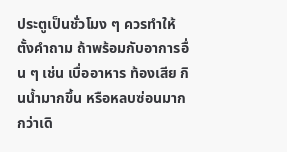ประตูเป็นชั่วโมง ๆ ควรทำให้ตั้งคำถาม ถ้าพร้อมกับอาการอื่น ๆ เช่น เบื่ออาหาร ท้องเสีย กินน้ำมากขึ้น หรือหลบซ่อนมากกว่าเดิ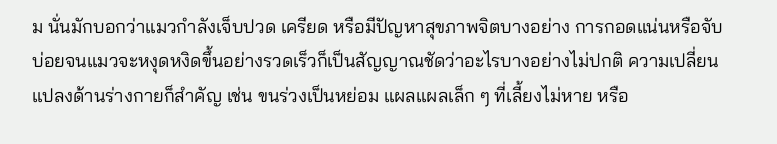ม นั่นมักบอกว่าแมวกำลังเจ็บปวด เครียด หรือมีปัญหาสุขภาพจิตบางอย่าง การกอดแน่นหรือจับบ่อยจนแมวจะหงุดหงิดขึ้นอย่างรวดเร็วก็เป็นสัญญาณชัดว่าอะไรบางอย่างไม่ปกติ ความเปลี่ยนแปลงด้านร่างกายก็สำคัญ เช่น ขนร่วงเป็นหย่อม แผลแผลเล็ก ๆ ที่เลี้ยงไม่หาย หรือ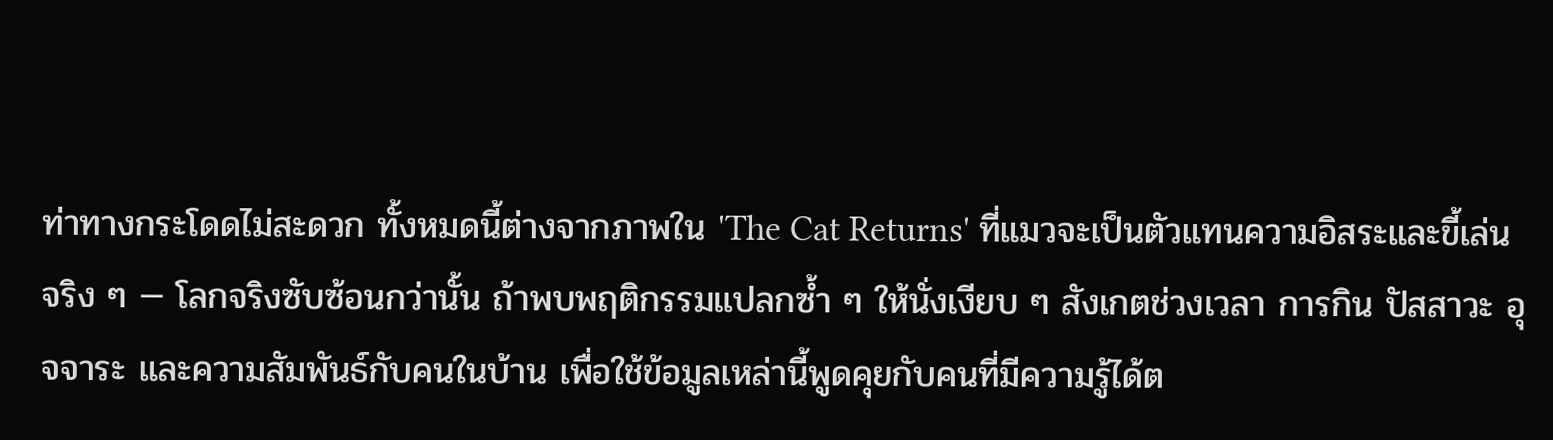ท่าทางกระโดดไม่สะดวก ทั้งหมดนี้ต่างจากภาพใน 'The Cat Returns' ที่แมวจะเป็นตัวแทนความอิสระและขี้เล่นจริง ๆ — โลกจริงซับซ้อนกว่านั้น ถ้าพบพฤติกรรมแปลกซ้ำ ๆ ให้นั่งเงียบ ๆ สังเกตช่วงเวลา การกิน ปัสสาวะ อุจจาระ และความสัมพันธ์กับคนในบ้าน เพื่อใช้ข้อมูลเหล่านี้พูดคุยกับคนที่มีความรู้ได้ต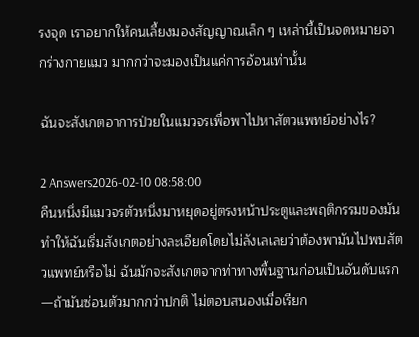รงจุด เราอยากให้คนเลี้ยงมองสัญญาณเล็ก ๆ เหล่านี้เป็นจดหมายจากร่างกายแมว มากกว่าจะมองเป็นแค่การอ้อนเท่านั้น

ฉันจะสังเกตอาการป่วยในแมวจรเพื่อพาไปหาสัตวแพทย์อย่างไร?

2 Answers2026-02-10 08:58:00
คืนหนึ่งมีแมวจรตัวหนึ่งมาหยุดอยู่ตรงหน้าประตูและพฤติกรรมของมันทำให้ฉันเริ่มสังเกตอย่างละเอียดโดยไม่ลังเลเลยว่าต้องพามันไปพบสัตวแพทย์หรือไม่ ฉันมักจะสังเกตจากท่าทางพื้นฐานก่อนเป็นอันดับแรก—ถ้ามันซ่อนตัวมากกว่าปกติ ไม่ตอบสนองเมื่อเรียก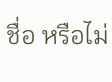ชื่อ หรือไม่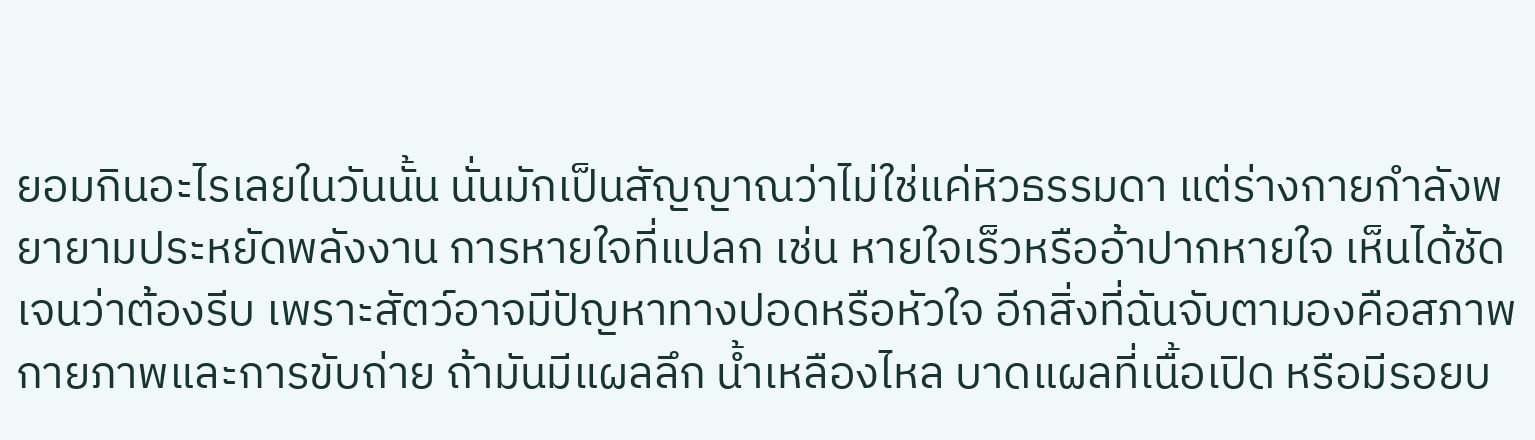ยอมกินอะไรเลยในวันนั้น นั่นมักเป็นสัญญาณว่าไม่ใช่แค่หิวธรรมดา แต่ร่างกายกำลังพยายามประหยัดพลังงาน การหายใจที่แปลก เช่น หายใจเร็วหรืออ้าปากหายใจ เห็นได้ชัดเจนว่าต้องรีบ เพราะสัตว์อาจมีปัญหาทางปอดหรือหัวใจ อีกสิ่งที่ฉันจับตามองคือสภาพกายภาพและการขับถ่าย ถ้ามันมีแผลลึก น้ำเหลืองไหล บาดแผลที่เนื้อเปิด หรือมีรอยบ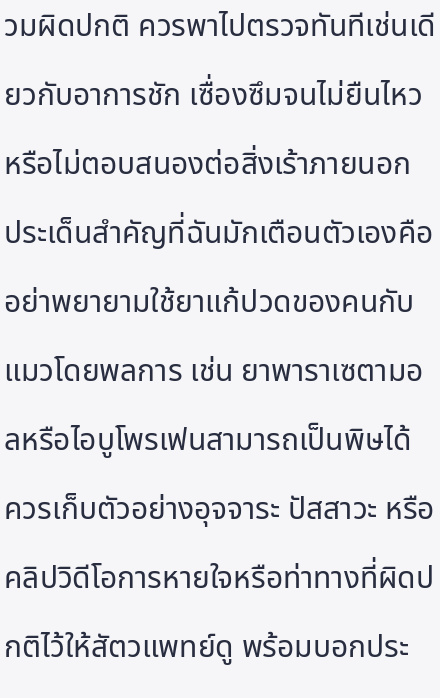วมผิดปกติ ควรพาไปตรวจทันทีเช่นเดียวกับอาการชัก เซื่องซึมจนไม่ยืนไหว หรือไม่ตอบสนองต่อสิ่งเร้าภายนอก ประเด็นสำคัญที่ฉันมักเตือนตัวเองคืออย่าพยายามใช้ยาแก้ปวดของคนกับแมวโดยพลการ เช่น ยาพาราเซตามอลหรือไอบูโพรเฟนสามารถเป็นพิษได้ ควรเก็บตัวอย่างอุจจาระ ปัสสาวะ หรือคลิปวิดีโอการหายใจหรือท่าทางที่ผิดปกติไว้ให้สัตวแพทย์ดู พร้อมบอกประ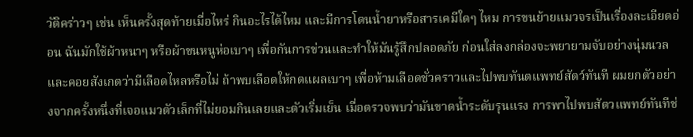วัติคร่าวๆ เช่น เห็นครั้งสุดท้ายเมื่อไหร่ กินอะไรได้ไหม และมีการโดนน้ำยาหรือสารเคมีใดๆ ไหม การขนย้ายแมวจรเป็นเรื่องละเอียดอ่อน ฉันมักใช้ผ้าหนาๆ หรือผ้าขนหนูห่อเบาๆ เพื่อกันการข่วนและทำให้มันรู้สึกปลอดภัย ก่อนใส่ลงกล่องจะพยายามจับอย่างนุ่มนวลและคอยสังเกตว่ามีเลือดไหลหรือไม่ ถ้าพบเลือดให้กดแผลเบาๆ เพื่อห้ามเลือดชั่วคราวและไปพบทันตแพทย์สัตว์ทันที ผมยกตัวอย่างจากครั้งหนึ่งที่เจอแมวตัวเล็กที่ไม่ยอมกินเลยและตัวเริ่มเย็น เมื่อตรวจพบว่ามันขาดน้ำระดับรุนแรง การพาไปพบสัตวแพทย์ทันทีช่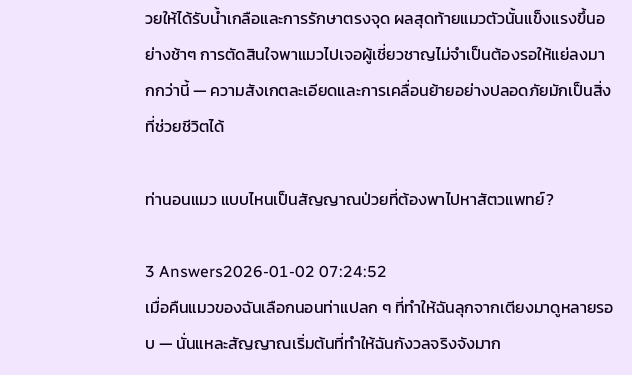วยให้ได้รับน้ำเกลือและการรักษาตรงจุด ผลสุดท้ายแมวตัวนั้นแข็งแรงขึ้นอย่างช้าๆ การตัดสินใจพาแมวไปเจอผู้เชี่ยวชาญไม่จำเป็นต้องรอให้แย่ลงมากกว่านี้ — ความสังเกตละเอียดและการเคลื่อนย้ายอย่างปลอดภัยมักเป็นสิ่งที่ช่วยชีวิตได้

ท่านอนแมว แบบไหนเป็นสัญญาณป่วยที่ต้องพาไปหาสัตวแพทย์?

3 Answers2026-01-02 07:24:52
เมื่อคืนแมวของฉันเลือกนอนท่าแปลก ๆ ที่ทำให้ฉันลุกจากเตียงมาดูหลายรอบ — นั่นแหละสัญญาณเริ่มต้นที่ทำให้ฉันกังวลจริงจังมาก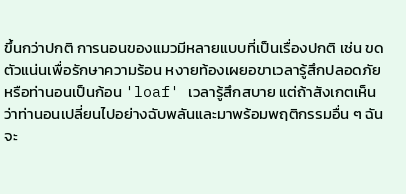ขึ้นกว่าปกติ การนอนของแมวมีหลายแบบที่เป็นเรื่องปกติ เช่น ขดตัวแน่นเพื่อรักษาความร้อน หงายท้องเผยอขาเวลารู้สึกปลอดภัย หรือท่านอนเป็นก้อน 'loaf' เวลารู้สึกสบาย แต่ถ้าสังเกตเห็นว่าท่านอนเปลี่ยนไปอย่างฉับพลันและมาพร้อมพฤติกรรมอื่น ๆ ฉันจะ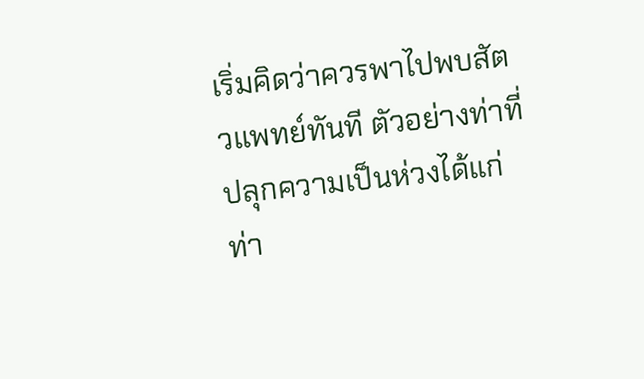เริ่มคิดว่าควรพาไปพบสัตวแพทย์ทันที ตัวอย่างท่าที่ปลุกความเป็นห่วงได้แก่ ท่า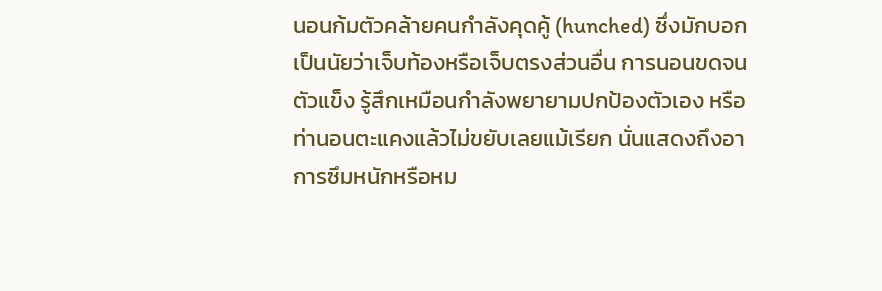นอนก้มตัวคล้ายคนกำลังคุดคู้ (hunched) ซึ่งมักบอกเป็นนัยว่าเจ็บท้องหรือเจ็บตรงส่วนอื่น การนอนขดจนตัวแข็ง รู้สึกเหมือนกำลังพยายามปกป้องตัวเอง หรือท่านอนตะแคงแล้วไม่ขยับเลยแม้เรียก นั่นแสดงถึงอาการซึมหนักหรือหม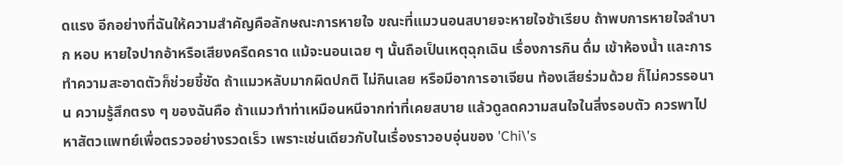ดแรง อีกอย่างที่ฉันให้ความสำคัญคือลักษณะการหายใจ ขณะที่แมวนอนสบายจะหายใจช้าเรียบ ถ้าพบการหายใจลำบาก หอบ หายใจปากอ้าหรือเสียงครืดคราด แม้จะนอนเฉย ๆ นั้นถือเป็นเหตุฉุกเฉิน เรื่องการกิน ดื่ม เข้าห้องน้ำ และการทำความสะอาดตัวก็ช่วยชี้ชัด ถ้าแมวหลับมากผิดปกติ ไม่กินเลย หรือมีอาการอาเจียน ท้องเสียร่วมด้วย ก็ไม่ควรรอนาน ความรู้สึกตรง ๆ ของฉันคือ ถ้าแมวทำท่าเหมือนหนีจากท่าที่เคยสบาย แล้วดูลดความสนใจในสิ่งรอบตัว ควรพาไปหาสัตวแพทย์เพื่อตรวจอย่างรวดเร็ว เพราะเช่นเดียวกับในเรื่องราวอบอุ่นของ 'Chi\'s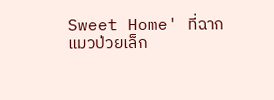Sweet Home' ที่ฉากแมวป่วยเล็ก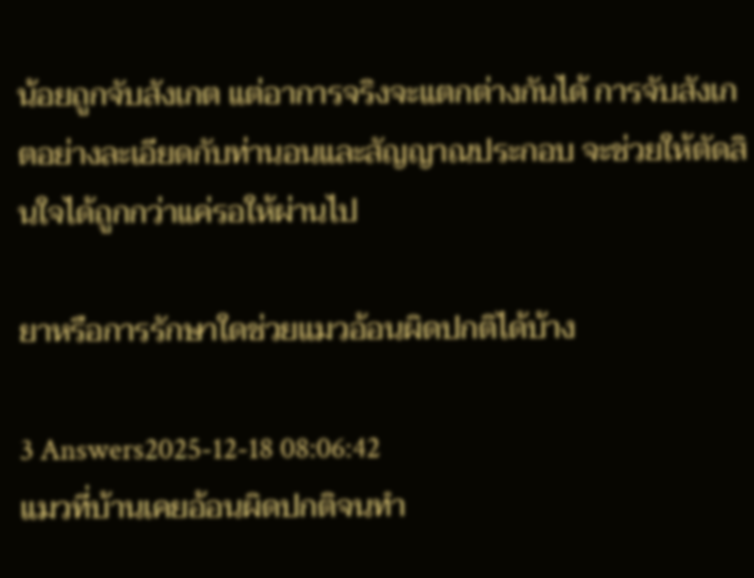น้อยถูกจับสังเกต แต่อาการจริงจะแตกต่างกันได้ การจับสังเกตอย่างละเอียดกับท่านอนและสัญญาณประกอบ จะช่วยให้ตัดสินใจได้ถูกกว่าแค่รอให้ผ่านไป

ยาหรือการรักษาใดช่วยแมวอ้อนผิดปกติได้บ้าง

3 Answers2025-12-18 08:06:42
แมวที่บ้านเคยอ้อนผิดปกติจนทำ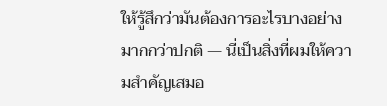ให้รู้สึกว่ามันต้องการอะไรบางอย่างมากกว่าปกติ — นี่เป็นสิ่งที่ผมให้ความสำคัญเสมอ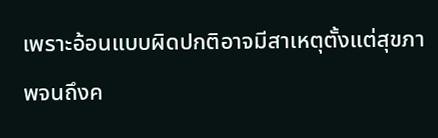เพราะอ้อนแบบผิดปกติอาจมีสาเหตุตั้งแต่สุขภาพจนถึงค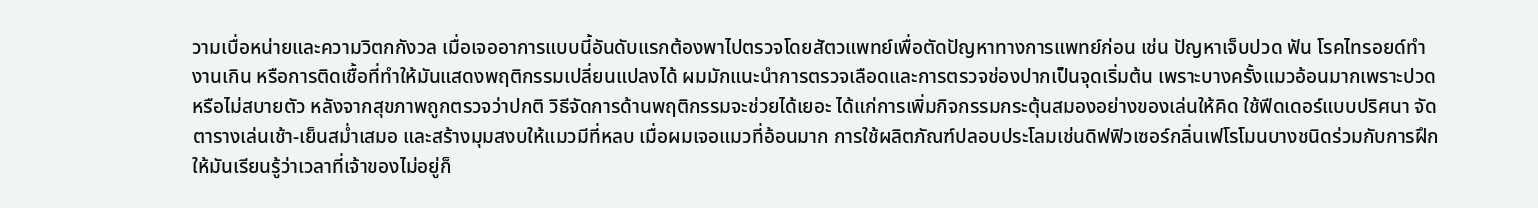วามเบื่อหน่ายและความวิตกกังวล เมื่อเจออาการแบบนี้อันดับแรกต้องพาไปตรวจโดยสัตวแพทย์เพื่อตัดปัญหาทางการแพทย์ก่อน เช่น ปัญหาเจ็บปวด ฟัน โรคไทรอยด์ทำงานเกิน หรือการติดเชื้อที่ทำให้มันแสดงพฤติกรรมเปลี่ยนแปลงได้ ผมมักแนะนำการตรวจเลือดและการตรวจช่องปากเป็นจุดเริ่มต้น เพราะบางครั้งแมวอ้อนมากเพราะปวดหรือไม่สบายตัว หลังจากสุขภาพถูกตรวจว่าปกติ วิธีจัดการด้านพฤติกรรมจะช่วยได้เยอะ ได้แก่การเพิ่มกิจกรรมกระตุ้นสมองอย่างของเล่นให้คิด ใช้ฟีดเดอร์แบบปริศนา จัดตารางเล่นเช้า-เย็นสม่ำเสมอ และสร้างมุมสงบให้แมวมีที่หลบ เมื่อผมเจอแมวที่อ้อนมาก การใช้ผลิตภัณฑ์ปลอบประโลมเช่นดิฟฟิวเซอร์กลิ่นเฟโรโมนบางชนิดร่วมกับการฝึกให้มันเรียนรู้ว่าเวลาที่เจ้าของไม่อยู่ก็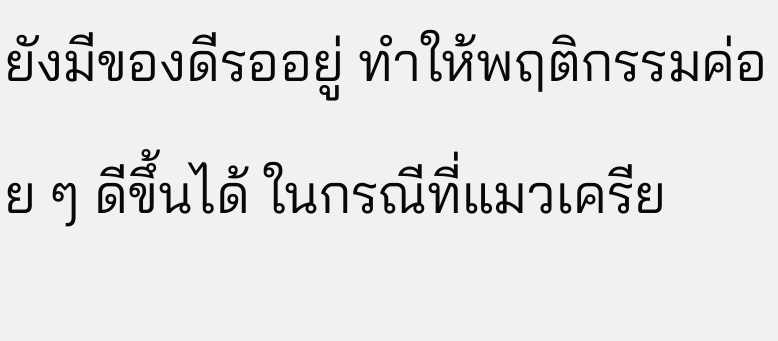ยังมีของดีรออยู่ ทำให้พฤติกรรมค่อย ๆ ดีขึ้นได้ ในกรณีที่แมวเครีย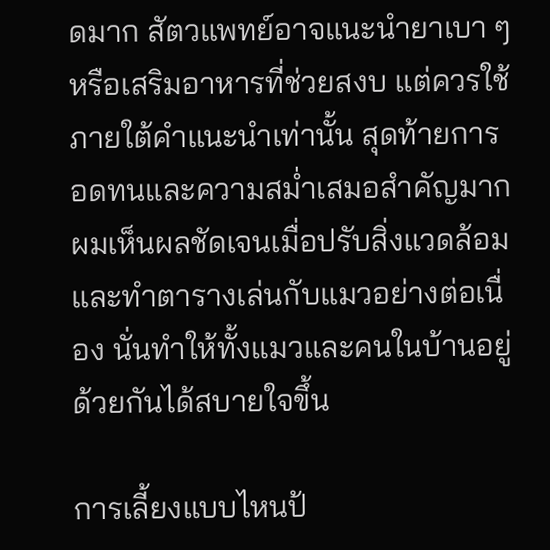ดมาก สัตวแพทย์อาจแนะนำยาเบา ๆ หรือเสริมอาหารที่ช่วยสงบ แต่ควรใช้ภายใต้คำแนะนำเท่านั้น สุดท้ายการอดทนและความสม่ำเสมอสำคัญมาก ผมเห็นผลชัดเจนเมื่อปรับสิ่งแวดล้อมและทำตารางเล่นกับแมวอย่างต่อเนื่อง นั่นทำให้ทั้งแมวและคนในบ้านอยู่ด้วยกันได้สบายใจขึ้น

การเลี้ยงแบบไหนป้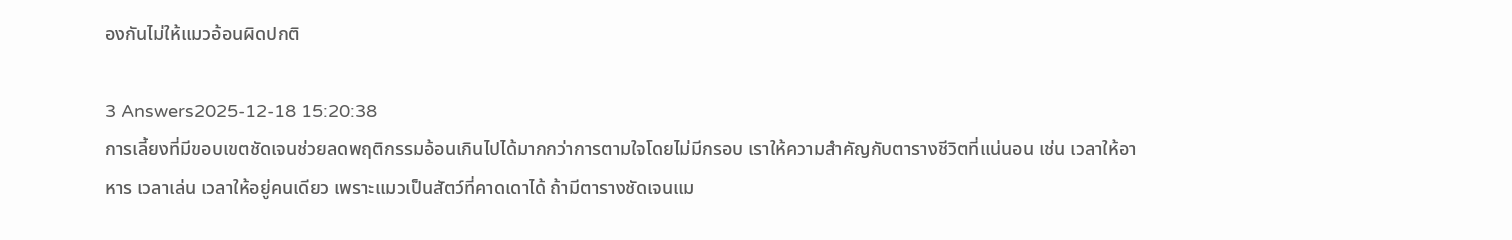องกันไม่ให้แมวอ้อนผิดปกติ

3 Answers2025-12-18 15:20:38
การเลี้ยงที่มีขอบเขตชัดเจนช่วยลดพฤติกรรมอ้อนเกินไปได้มากกว่าการตามใจโดยไม่มีกรอบ เราให้ความสำคัญกับตารางชีวิตที่แน่นอน เช่น เวลาให้อาหาร เวลาเล่น เวลาให้อยู่คนเดียว เพราะแมวเป็นสัตว์ที่คาดเดาได้ ถ้ามีตารางชัดเจนแม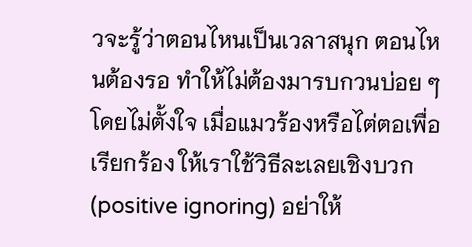วจะรู้ว่าตอนไหนเป็นเวลาสนุก ตอนไหนต้องรอ ทำให้ไม่ต้องมารบกวนบ่อย ๆ โดยไม่ตั้งใจ เมื่อแมวร้องหรือไต่ตอเพื่อเรียกร้อง ให้เราใช้วิธีละเลยเชิงบวก (positive ignoring) อย่าให้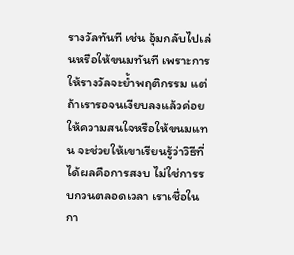รางวัลทันที เช่น อุ้มกลับไปเล่นหรือให้ขนมทันที เพราะการให้รางวัลจะย้ำพฤติกรรม แต่ถ้าเรารอจนเงียบลงแล้วค่อยให้ความสนใจหรือให้ขนมแทน จะช่วยให้เขาเรียนรู้ว่าวิธีที่ได้ผลคือการสงบ ไม่ใช่การรบกวนตลอดเวลา เราเชื่อในกา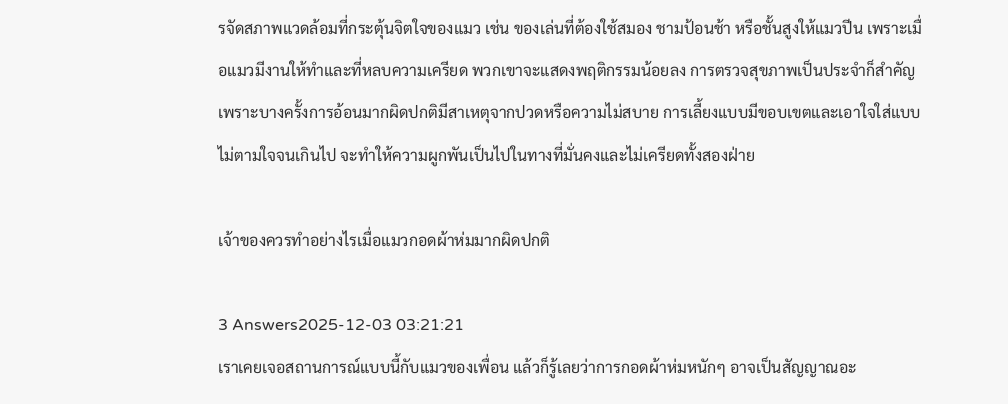รจัดสภาพแวดล้อมที่กระตุ้นจิตใจของแมว เช่น ของเล่นที่ต้องใช้สมอง ชามป้อนช้า หรือชั้นสูงให้แมวปีน เพราะเมื่อแมวมีงานให้ทำและที่หลบความเครียด พวกเขาจะแสดงพฤติกรรมน้อยลง การตรวจสุขภาพเป็นประจำก็สำคัญ เพราะบางครั้งการอ้อนมากผิดปกติมีสาเหตุจากปวดหรือความไม่สบาย การเลี้ยงแบบมีขอบเขตและเอาใจใส่แบบไม่ตามใจจนเกินไป จะทำให้ความผูกพันเป็นไปในทางที่มั่นคงและไม่เครียดทั้งสองฝ่าย

เจ้าของควรทำอย่างไรเมื่อแมวกอดผ้าห่มมากผิดปกติ

3 Answers2025-12-03 03:21:21
เราเคยเจอสถานการณ์แบบนี้กับแมวของเพื่อน แล้วก็รู้เลยว่าการกอดผ้าห่มหนักๆ อาจเป็นสัญญาณอะ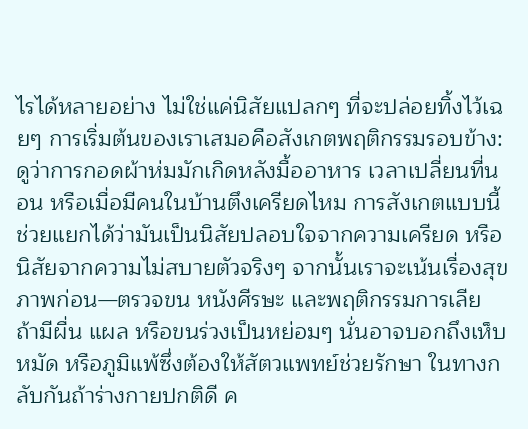ไรได้หลายอย่าง ไม่ใช่แค่นิสัยแปลกๆ ที่จะปล่อยทิ้งไว้เฉยๆ การเริ่มต้นของเราเสมอคือสังเกตพฤติกรรมรอบข้าง: ดูว่าการกอดผ้าห่มมักเกิดหลังมื้ออาหาร เวลาเปลี่ยนที่นอน หรือเมื่อมีคนในบ้านตึงเครียดไหม การสังเกตแบบนี้ช่วยแยกได้ว่ามันเป็นนิสัยปลอบใจจากความเครียด หรือนิสัยจากความไม่สบายตัวจริงๆ จากนั้นเราจะเน้นเรื่องสุขภาพก่อน—ตรวจขน หนังศีรษะ และพฤติกรรมการเลีย ถ้ามีผื่น แผล หรือขนร่วงเป็นหย่อมๆ นั่นอาจบอกถึงเห็บ หมัด หรือภูมิแพ้ซึ่งต้องให้สัตวแพทย์ช่วยรักษา ในทางกลับกันถ้าร่างกายปกติดี ค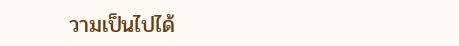วามเป็นไปได้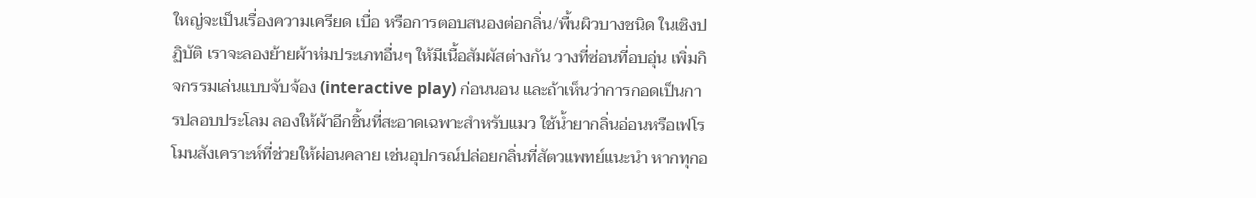ใหญ่จะเป็นเรื่องความเครียด เบื่อ หรือการตอบสนองต่อกลิ่น/พื้นผิวบางชนิด ในเชิงปฏิบัติ เราจะลองย้ายผ้าห่มประเภทอื่นๆ ให้มีเนื้อสัมผัสต่างกัน วางที่ซ่อนที่อบอุ่น เพิ่มกิจกรรมเล่นแบบจับจ้อง (interactive play) ก่อนนอน และถ้าเห็นว่าการกอดเป็นการปลอบประโลม ลองให้ผ้าอีกชิ้นที่สะอาดเฉพาะสำหรับแมว ใช้น้ำยากลิ่นอ่อนหรือเฟโรโมนสังเคราะห์ที่ช่วยให้ผ่อนคลาย เช่นอุปกรณ์ปล่อยกลิ่นที่สัตวแพทย์แนะนำ หากทุกอ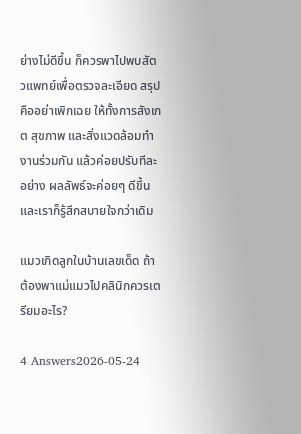ย่างไม่ดีขึ้น ก็ควรพาไปพบสัตวแพทย์เพื่อตรวจละเอียด สรุปคืออย่าเพิกเฉย ให้ทั้งการสังเกต สุขภาพ และสิ่งแวดล้อมทำงานร่วมกัน แล้วค่อยปรับทีละอย่าง ผลลัพธ์จะค่อยๆ ดีขึ้นและเราก็รู้สึกสบายใจกว่าเดิม

แมวเกิดลูกในบ้านเลขเด็ด ถ้าต้องพาแม่แมวไปคลินิกควรเตรียมอะไร?

4 Answers2026-05-24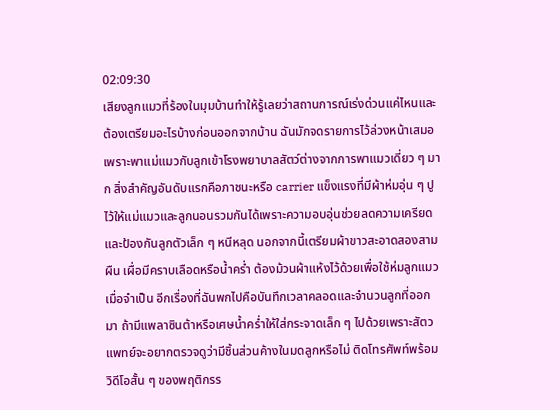02:09:30
เสียงลูกแมวที่ร้องในมุมบ้านทำให้รู้เลยว่าสถานการณ์เร่งด่วนแค่ไหนและต้องเตรียมอะไรบ้างก่อนออกจากบ้าน ฉันมักจดรายการไว้ล่วงหน้าเสมอ เพราะพาแม่แมวกับลูกเข้าโรงพยาบาลสัตว์ต่างจากการพาแมวเดี่ยว ๆ มาก สิ่งสำคัญอันดับแรกคือภาชนะหรือ carrier แข็งแรงที่มีผ้าห่มอุ่น ๆ ปูไว้ให้แม่แมวและลูกนอนรวมกันได้เพราะความอบอุ่นช่วยลดความเครียดและป้องกันลูกตัวเล็ก ๆ หนีหลุด นอกจากนี้เตรียมผ้าขาวสะอาดสองสามผืน เผื่อมีคราบเลือดหรือน้ำคร่ำ ต้องม้วนผ้าแห้งไว้ด้วยเพื่อใช้ห่มลูกแมวเมื่อจำเป็น อีกเรื่องที่ฉันพกไปคือบันทึกเวลาคลอดและจำนวนลูกที่ออกมา ถ้ามีแพลาซินต้าหรือเศษน้ำคร่ำให้ใส่กระจาดเล็ก ๆ ไปด้วยเพราะสัตวแพทย์จะอยากตรวจดูว่ามีชิ้นส่วนค้างในมดลูกหรือไม่ ติดโทรศัพท์พร้อมวิดีโอสั้น ๆ ของพฤติกรร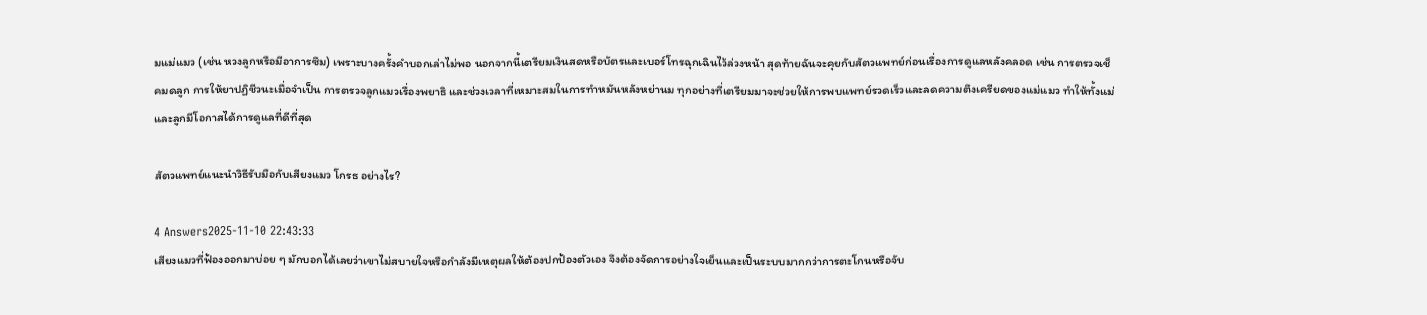มแม่แมว (เช่น หวงลูกหรือมีอาการซึม) เพราะบางครั้งคำบอกเล่าไม่พอ นอกจากนี้เตรียมเงินสดหรือบัตรและเบอร์โทรฉุกเฉินไว้ล่วงหน้า สุดท้ายฉันจะคุยกับสัตวแพทย์ก่อนเรื่องการดูแลหลังคลอด เช่น การตรวจเช็คมดลูก การให้ยาปฏิชีวนะเมื่อจำเป็น การตรวจลูกแมวเรื่องพยาธิ และช่วงเวลาที่เหมาะสมในการทำหมันหลังหย่านม ทุกอย่างที่เตรียมมาจะช่วยให้การพบแพทย์รวดเร็วและลดความตึงเครียดของแม่แมว ทำให้ทั้งแม่และลูกมีโอกาสได้การดูแลที่ดีที่สุด

สัตวแพทย์แนะนำวิธีรับมือกับเสียงแมว โกรธ อย่างไร?

4 Answers2025-11-10 22:43:33
เสียงแมวที่ฟ้องออกมาบ่อย ๆ มักบอกได้เลยว่าเขาไม่สบายใจหรือกำลังมีเหตุผลให้ต้องปกป้องตัวเอง จึงต้องจัดการอย่างใจเย็นและเป็นระบบมากกว่าการตะโกนหรือจับ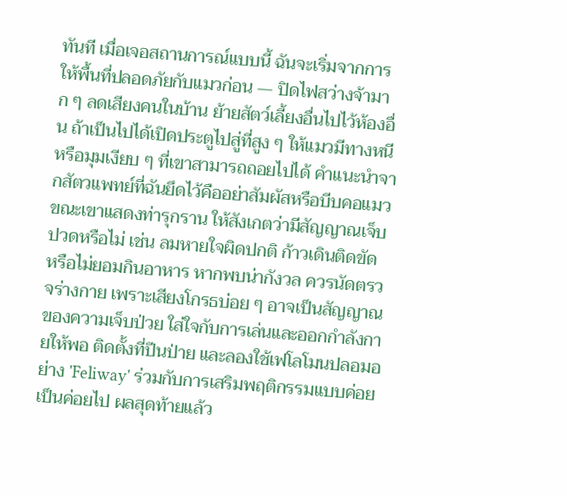ทันที เมื่อเจอสถานการณ์แบบนี้ ฉันจะเริ่มจากการให้พื้นที่ปลอดภัยกับแมวก่อน — ปิดไฟสว่างจ้ามาก ๆ ลดเสียงคนในบ้าน ย้ายสัตว์เลี้ยงอื่นไปไว้ห้องอื่น ถ้าเป็นไปได้เปิดประตูไปสู่ที่สูง ๆ ให้แมวมีทางหนีหรือมุมเงียบ ๆ ที่เขาสามารถถอยไปได้ คำแนะนำจากสัตวแพทย์ที่ฉันยึดไว้คืออย่าสัมผัสหรือบีบคอแมวขณะเขาแสดงท่ารุกราน ให้สังเกตว่ามีสัญญาณเจ็บปวดหรือไม่ เช่น ลมหายใจผิดปกติ ก้าวเดินติดขัด หรือไม่ยอมกินอาหาร หากพบน่ากังวล ควรนัดตรวจร่างกาย เพราะเสียงโกรธบ่อย ๆ อาจเป็นสัญญาณของความเจ็บป่วย ใส่ใจกับการเล่นและออกกำลังกายให้พอ ติดตั้งที่ปีนป่าย และลองใช้เฟโลโมนปลอมอย่าง 'Feliway' ร่วมกับการเสริมพฤติกรรมแบบค่อยเป็นค่อยไป ผลสุดท้ายแล้ว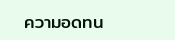ความอดทน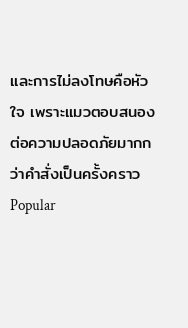และการไม่ลงโทษคือหัวใจ เพราะแมวตอบสนองต่อความปลอดภัยมากกว่าคำสั่งเป็นครั้งคราว
Popular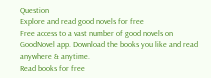Question
Explore and read good novels for free
Free access to a vast number of good novels on GoodNovel app. Download the books you like and read anywhere & anytime.
Read books for free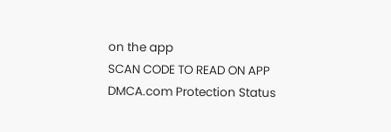on the app
SCAN CODE TO READ ON APP
DMCA.com Protection Status